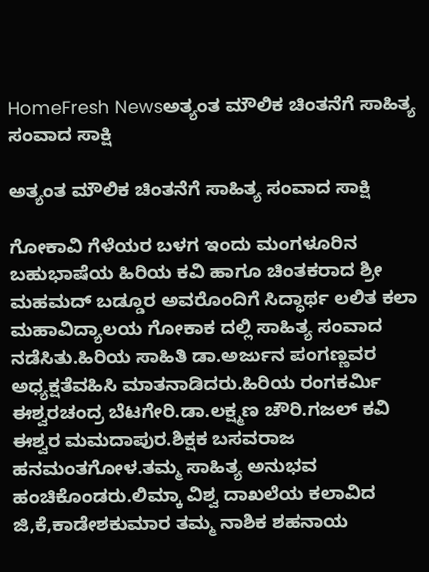HomeFresh Newsಅತ್ಯಂತ ಮೌಲಿಕ ಚಿಂತನೆಗೆ ಸಾಹಿತ್ಯ ಸಂವಾದ ಸಾಕ್ಷಿ

ಅತ್ಯಂತ ಮೌಲಿಕ ಚಿಂತನೆಗೆ ಸಾಹಿತ್ಯ ಸಂವಾದ ಸಾಕ್ಷಿ

ಗೋಕಾವಿ ಗೆಳೆಯರ ಬಳಗ ಇಂದು ಮಂಗಳೂರಿನ ಬಹುಭಾಷೆಯ ಹಿರಿಯ ಕವಿ ಹಾಗೂ ಚಿಂತಕರಾದ ಶ್ರೀ ಮಹಮದ್ ಬಡ್ಡೂರ ಅವರೊಂದಿಗೆ ಸಿದ್ಧಾರ್ಥ ಲಲಿತ ಕಲಾ ಮಹಾವಿದ್ಯಾಲಯ ಗೋಕಾಕ ದಲ್ಲಿ ಸಾಹಿತ್ಯ ಸಂವಾದ ನಡೆಸಿತು.ಹಿರಿಯ ಸಾಹಿತಿ ಡಾ.ಅರ್ಜುನ ಪಂಗಣ್ಣವರ ಅಧ್ಯಕ್ಷತೆವಹಿಸಿ ಮಾತನಾಡಿದರು.ಹಿರಿಯ ರಂಗಕರ್ಮಿ ಈಶ್ವರಚಂದ್ರ ಬೆಟಗೇರಿ.ಡಾ.ಲಕ್ಷ್ಮಣ ಚೌರಿ.ಗಜಲ್ ಕವಿ ಈಶ್ವರ ಮಮದಾಪುರ.ಶಿಕ್ಷಕ ಬಸವರಾಜ ಹನಮಂತಗೋಳ.ತಮ್ಮ ಸಾಹಿತ್ಯ ಅನುಭವ ಹಂಚಿಕೊಂಡರು.ಲಿಮ್ಕಾ ವಿಶ್ವ ದಾಖಲೆಯ ಕಲಾವಿದ ಜಿ,ಕೆ,ಕಾಡೇಶಕುಮಾರ ತಮ್ಮ ನಾಶಿಕ ಶಹನಾಯ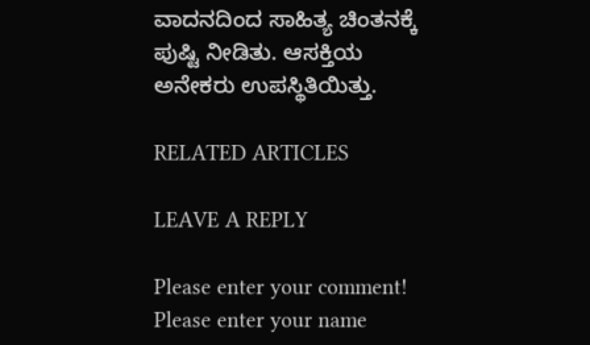ವಾದನದಿಂದ ಸಾಹಿತ್ಯ ಚಿಂತನಕ್ಕೆ ಪುಷ್ಟಿ ನೀಡಿತು. ಆಸಕ್ತಿಯ ಅನೇಕರು ಉಪಸ್ಥಿತಿಯಿತ್ತು.

RELATED ARTICLES

LEAVE A REPLY

Please enter your comment!
Please enter your name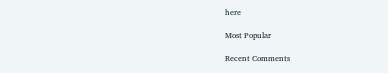here

Most Popular

Recent Comments